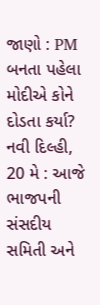જાણો : PM બનતા પહેલા મોદીએ કોને દોડતા કર્યા?
નવી દિલ્હી, 20 મે : આજે ભાજપની સંસદીય સમિતી અને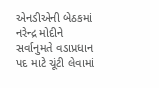એનડીએની બેઠકમાં નરેન્દ્ર મોદીને સર્વાનુમતે વડાપ્રધાન પદ માટે ચૂંટી લેવામાં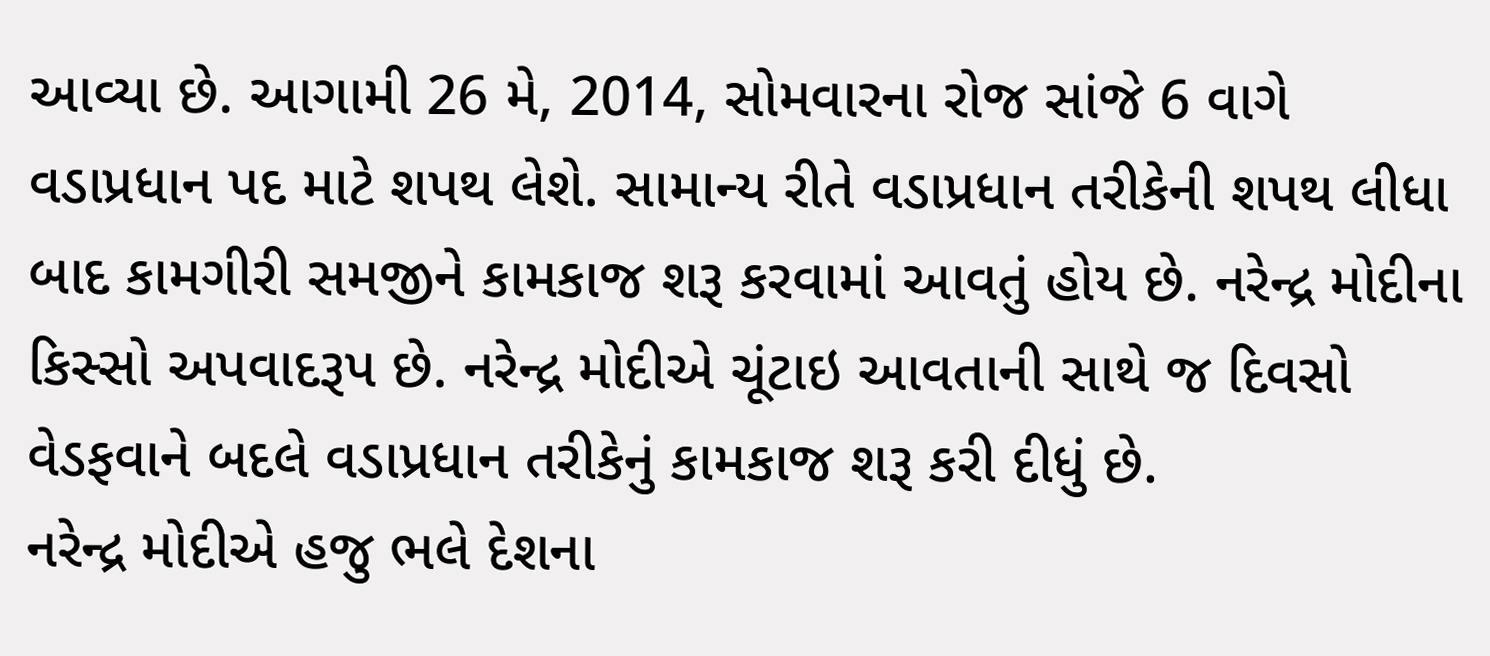આવ્યા છે. આગામી 26 મે, 2014, સોમવારના રોજ સાંજે 6 વાગે વડાપ્રધાન પદ માટે શપથ લેશે. સામાન્ય રીતે વડાપ્રધાન તરીકેની શપથ લીધા બાદ કામગીરી સમજીને કામકાજ શરૂ કરવામાં આવતું હોય છે. નરેન્દ્ર મોદીના કિસ્સો અપવાદરૂપ છે. નરેન્દ્ર મોદીએ ચૂંટાઇ આવતાની સાથે જ દિવસો વેડફવાને બદલે વડાપ્રધાન તરીકેનું કામકાજ શરૂ કરી દીધું છે.
નરેન્દ્ર મોદીએ હજુ ભલે દેશના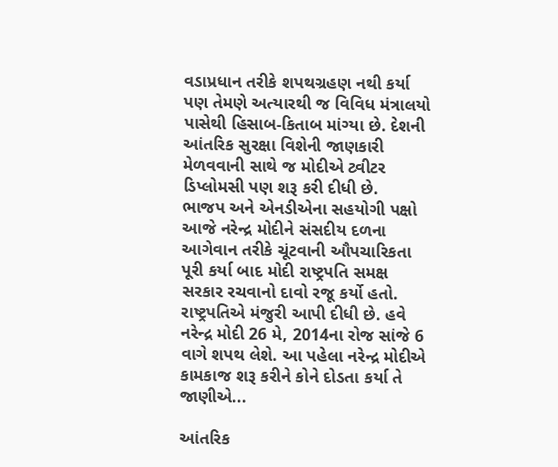વડાપ્રધાન તરીકે શપથગ્રહણ નથી કર્યા પણ તેમણે અત્યારથી જ વિવિધ મંત્રાલયો પાસેથી હિસાબ-કિતાબ માંગ્યા છે. દેશની આંતરિક સુરક્ષા વિશેની જાણકારી મેળવવાની સાથે જ મોદીએ ટ્વીટર ડિપ્લોમસી પણ શરૂ કરી દીધી છે.
ભાજપ અને એનડીએના સહયોગી પક્ષો આજે નરેન્દ્ર મોદીને સંસદીય દળના આગેવાન તરીકે ચૂંટવાની ઔપચારિકતા પૂરી કર્યા બાદ મોદી રાષ્ટ્રપતિ સમક્ષ સરકાર રચવાનો દાવો રજૂ કર્યો હતો. રાષ્ટ્રપતિએ મંજુરી આપી દીધી છે. હવે નરેન્દ્ર મોદી 26 મે, 2014ના રોજ સાંજે 6 વાગે શપથ લેશે. આ પહેલા નરેન્દ્ર મોદીએ કામકાજ શરૂ કરીને કોને દોડતા કર્યા તે જાણીએ...

આંતરિક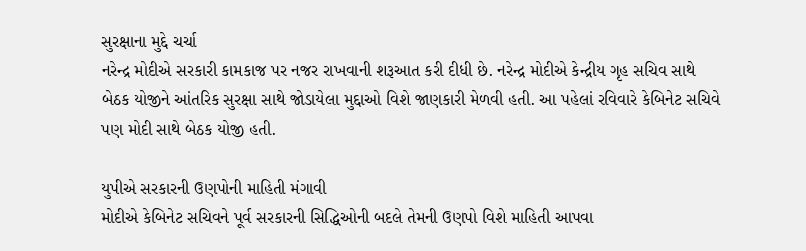સુરક્ષાના મુદ્દે ચર્ચા
નરેન્દ્ર મોદીએ સરકારી કામકાજ પર નજર રાખવાની શરૂઆત કરી દીધી છે. નરેન્દ્ર મોદીએ કેન્દ્રીય ગૃહ સચિવ સાથે બેઠક યોજીને આંતરિક સુરક્ષા સાથે જોડાયેલા મુદ્દાઓ વિશે જાણકારી મેળવી હતી. આ પહેલાં રવિવારે કેબિનેટ સચિવે પણ મોદી સાથે બેઠક યોજી હતી.

યુપીએ સરકારની ઉણપોની માહિતી મંગાવી
મોદીએ કેબિનેટ સચિવને પૂર્વ સરકારની સિદ્ધિઓની બદલે તેમની ઉણપો વિશે માહિતી આપવા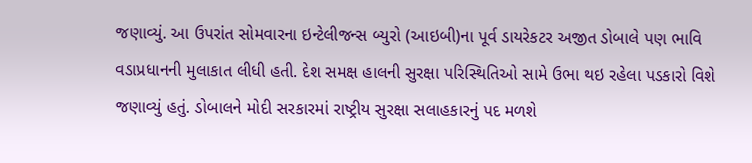જણાવ્યું. આ ઉપરાંત સોમવારના ઇન્ટેલીજન્સ બ્યુરો (આઇબી)ના પૂર્વ ડાયરેકટર અજીત ડોબાલે પણ ભાવિ વડાપ્રધાનની મુલાકાત લીધી હતી. દેશ સમક્ષ હાલની સુરક્ષા પરિસ્થિતિઓ સામે ઉભા થઇ રહેલા પડકારો વિશે જણાવ્યું હતું. ડોબાલને મોદી સરકારમાં રાષ્ટ્રીય સુરક્ષા સલાહકારનું પદ મળશે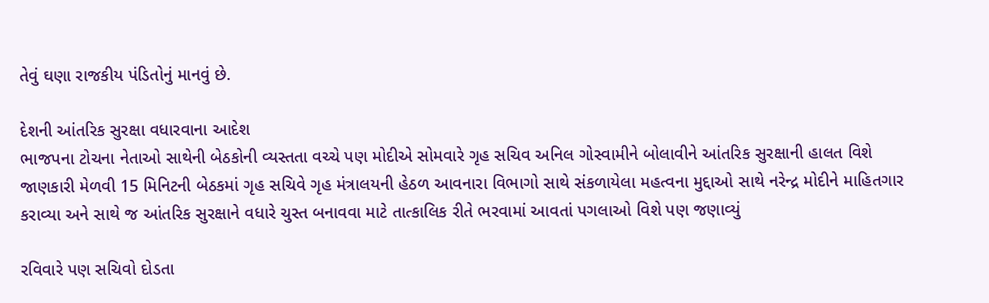તેવું ઘણા રાજકીય પંડિતોનું માનવું છે.

દેશની આંતરિક સુરક્ષા વધારવાના આદેશ
ભાજપના ટોચના નેતાઓ સાથેની બેઠકોની વ્યસ્તતા વચ્ચે પણ મોદીએ સોમવારે ગૃહ સચિવ અનિલ ગોસ્વામીને બોલાવીને આંતરિક સુરક્ષાની હાલત વિશે જાણકારી મેળવી 15 મિનિટની બેઠકમાં ગૃહ સચિવે ગૃહ મંત્રાલયની હેઠળ આવનારા વિભાગો સાથે સંકળાયેલા મહત્વના મુદ્દાઓ સાથે નરેન્દ્ર મોદીને માહિતગાર કરાવ્યા અને સાથે જ આંતરિક સુરક્ષાને વધારે ચુસ્ત બનાવવા માટે તાત્કાલિક રીતે ભરવામાં આવતાં પગલાઓ વિશે પણ જણાવ્યું

રવિવારે પણ સચિવો દોડતા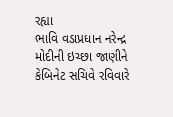રહ્યા
ભાવિ વડાપ્રધાન નરેન્દ્ર મોદીની ઇચ્છા જાણીને કેબિનેટ સચિવે રવિવારે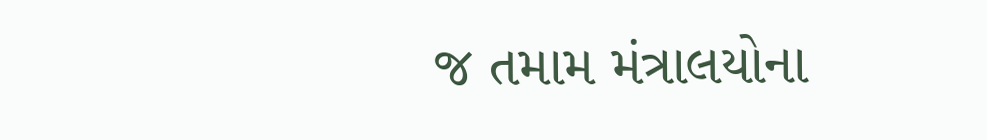જ તમામ મંત્રાલયોના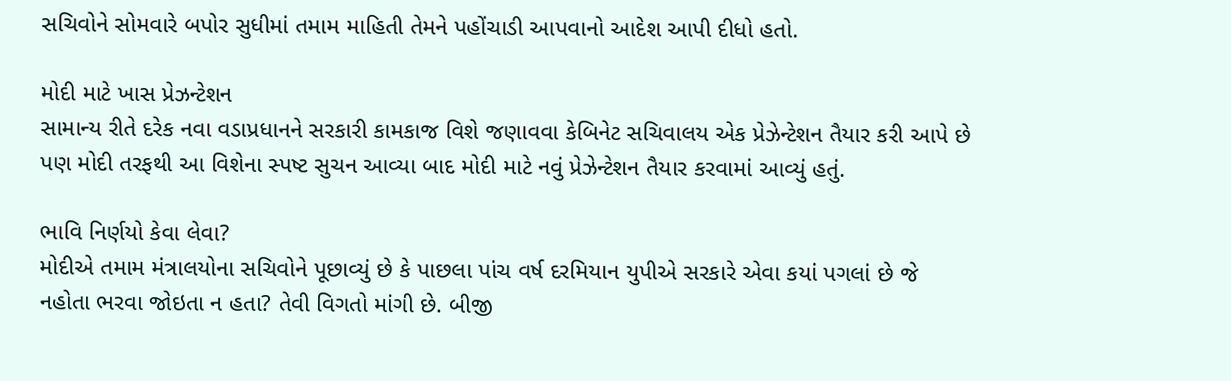સચિવોને સોમવારે બપોર સુધીમાં તમામ માહિતી તેમને પહોંચાડી આપવાનો આદેશ આપી દીધો હતો.

મોદી માટે ખાસ પ્રેઝન્ટેશન
સામાન્ય રીતે દરેક નવા વડાપ્રધાનને સરકારી કામકાજ વિશે જણાવવા કેબિનેટ સચિવાલય એક પ્રેઝેન્ટેશન તૈયાર કરી આપે છે પણ મોદી તરફથી આ વિશેના સ્પષ્ટ સુચન આવ્યા બાદ મોદી માટે નવું પ્રેઝેન્ટેશન તૈયાર કરવામાં આવ્યું હતું.

ભાવિ નિર્ણયો કેવા લેવા?
મોદીએ તમામ મંત્રાલયોના સચિવોને પૂછાવ્યું છે કે પાછલા પાંચ વર્ષ દરમિયાન યુપીએ સરકારે એવા કયાં પગલાં છે જે નહોતા ભરવા જોઇતા ન હતા? તેવી વિગતો માંગી છે. બીજી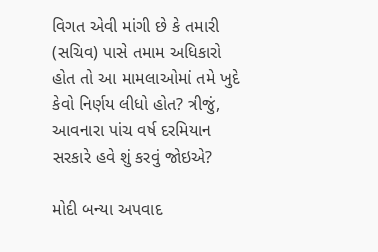વિગત એવી માંગી છે કે તમારી (સચિવ) પાસે તમામ અધિકારો હોત તો આ મામલાઓમાં તમે ખુદે કેવો નિર્ણય લીધો હોત? ત્રીજું, આવનારા પાંચ વર્ષ દરમિયાન સરકારે હવે શું કરવું જોઇએ?

મોદી બન્યા અપવાદ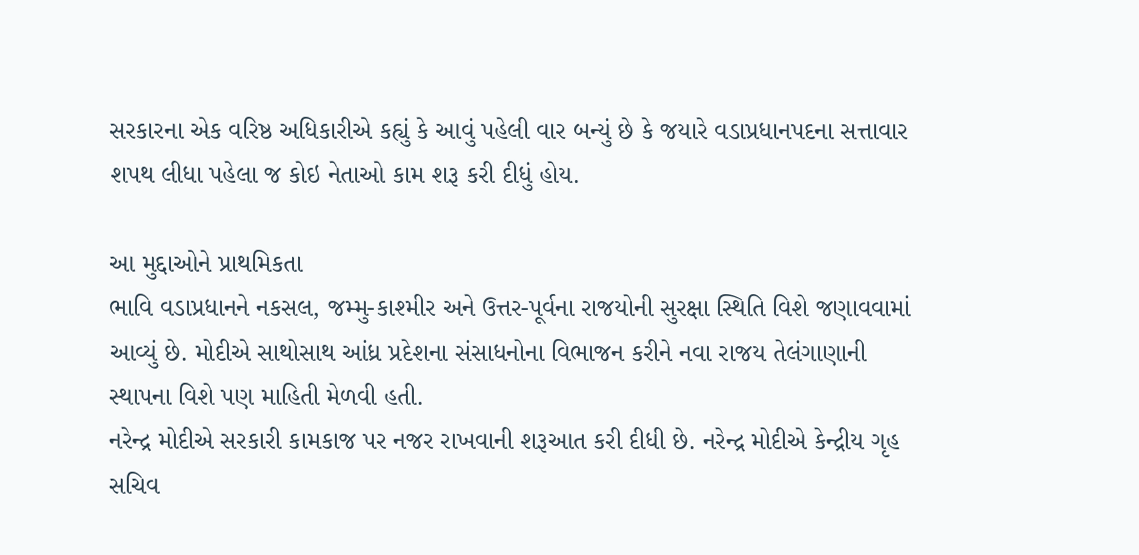સરકારના એક વરિષ્ઠ અધિકારીએ કહ્યું કે આવું પહેલી વાર બન્યું છે કે જયારે વડાપ્રધાનપદના સત્તાવાર શપથ લીધા પહેલા જ કોઇ નેતાઓ કામ શરૂ કરી દીધું હોય.

આ મુદ્દાઓને પ્રાથમિકતા
ભાવિ વડાપ્રધાનને નકસલ, જમ્મુ-કાશ્મીર અને ઉત્તર-પૂર્વના રાજયોની સુરક્ષા સ્થિતિ વિશે જણાવવામાં આવ્યું છે. મોદીએ સાથોસાથ આંધ્ર પ્રદેશના સંસાધનોના વિભાજન કરીને નવા રાજય તેલંગાણાની સ્થાપના વિશે પણ માહિતી મેળવી હતી.
નરેન્દ્ર મોદીએ સરકારી કામકાજ પર નજર રાખવાની શરૂઆત કરી દીધી છે. નરેન્દ્ર મોદીએ કેન્દ્રીય ગૃહ સચિવ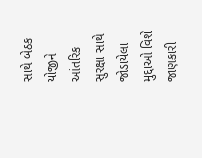સાથે બેઠક યોજીને આંતરિક સુરક્ષા સાથે જોડાયેલા મુદ્દાઓ વિશે જાણકારી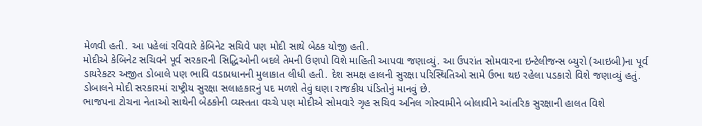મેળવી હતી. આ પહેલાં રવિવારે કેબિનેટ સચિવે પણ મોદી સાથે બેઠક યોજી હતી.
મોદીએ કેબિનેટ સચિવને પૂર્વ સરકારની સિદ્ધિઓની બદલે તેમની ઉણપો વિશે માહિતી આપવા જણાવ્યું. આ ઉપરાંત સોમવારના ઇન્ટેલીજન્સ બ્યુરો (આઇબી)ના પૂર્વ ડાયરેકટર અજીત ડોબાલે પણ ભાવિ વડાપ્રધાનની મુલાકાત લીધી હતી. દેશ સમક્ષ હાલની સુરક્ષા પરિસ્થિતિઓ સામે ઉભા થઇ રહેલા પડકારો વિશે જણાવ્યું હતું. ડોબાલને મોદી સરકારમાં રાષ્ટ્રીય સુરક્ષા સલાહકારનું પદ મળશે તેવું ઘણા રાજકીય પંડિતોનું માનવું છે.
ભાજપના ટોચના નેતાઓ સાથેની બેઠકોની વ્યસ્તતા વચ્ચે પણ મોદીએ સોમવારે ગૃહ સચિવ અનિલ ગોસ્વામીને બોલાવીને આંતરિક સુરક્ષાની હાલત વિશે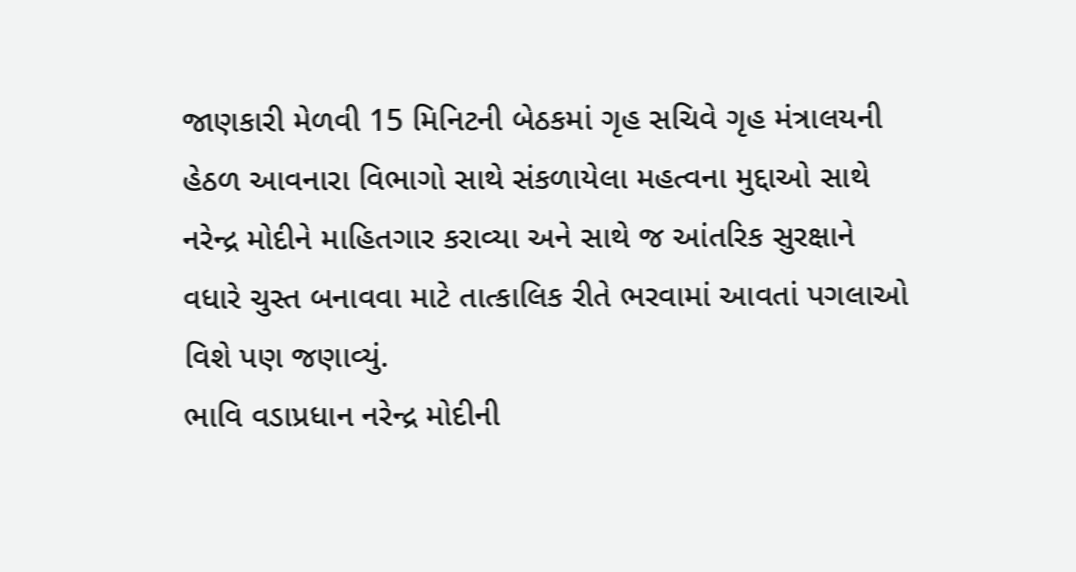જાણકારી મેળવી 15 મિનિટની બેઠકમાં ગૃહ સચિવે ગૃહ મંત્રાલયની હેઠળ આવનારા વિભાગો સાથે સંકળાયેલા મહત્વના મુદ્દાઓ સાથે નરેન્દ્ર મોદીને માહિતગાર કરાવ્યા અને સાથે જ આંતરિક સુરક્ષાને વધારે ચુસ્ત બનાવવા માટે તાત્કાલિક રીતે ભરવામાં આવતાં પગલાઓ વિશે પણ જણાવ્યું.
ભાવિ વડાપ્રધાન નરેન્દ્ર મોદીની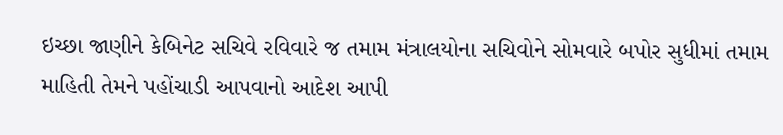ઇચ્છા જાણીને કેબિનેટ સચિવે રવિવારે જ તમામ મંત્રાલયોના સચિવોને સોમવારે બપોર સુધીમાં તમામ માહિતી તેમને પહોંચાડી આપવાનો આદેશ આપી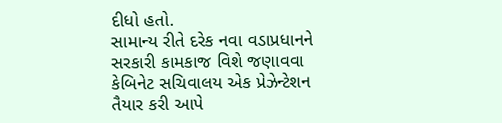દીધો હતો.
સામાન્ય રીતે દરેક નવા વડાપ્રધાનને સરકારી કામકાજ વિશે જણાવવા કેબિનેટ સચિવાલય એક પ્રેઝેન્ટેશન તૈયાર કરી આપે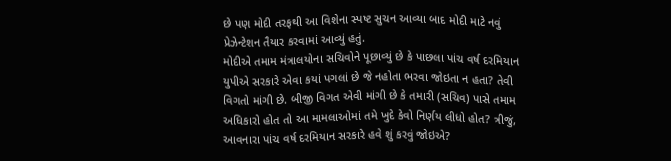છે પણ મોદી તરફથી આ વિશેના સ્પષ્ટ સુચન આવ્યા બાદ મોદી માટે નવું પ્રેઝેન્ટેશન તૈયાર કરવામાં આવ્યું હતું.
મોદીએ તમામ મંત્રાલયોના સચિવોને પૂછાવ્યું છે કે પાછલા પાંચ વર્ષ દરમિયાન યુપીએ સરકારે એવા કયાં પગલાં છે જે નહોતા ભરવા જોઇતા ન હતા? તેવી વિગતો માંગી છે. બીજી વિગત એવી માંગી છે કે તમારી (સચિવ) પાસે તમામ અધિકારો હોત તો આ મામલાઓમાં તમે ખુદે કેવો નિર્ણય લીધો હોત? ત્રીજું, આવનારા પાંચ વર્ષ દરમિયાન સરકારે હવે શું કરવું જોઇએ?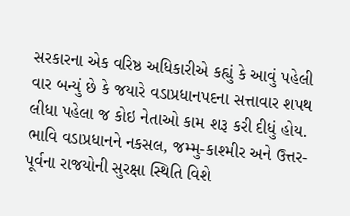સરકારના એક વરિષ્ઠ અધિકારીએ કહ્યું કે આવું પહેલી વાર બન્યું છે કે જયારે વડાપ્રધાનપદના સત્તાવાર શપથ લીધા પહેલા જ કોઇ નેતાઓ કામ શરૂ કરી દીધું હોય. ભાવિ વડાપ્રધાનને નકસલ, જમ્મુ-કાશ્મીર અને ઉત્તર-પૂર્વના રાજયોની સુરક્ષા સ્થિતિ વિશે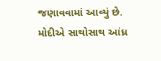જણાવવામાં આવ્યું છે. મોદીએ સાથોસાથ આંધ્ર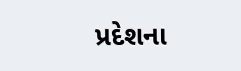પ્રદેશના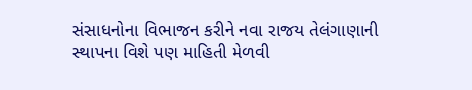સંસાધનોના વિભાજન કરીને નવા રાજય તેલંગાણાની સ્થાપના વિશે પણ માહિતી મેળવી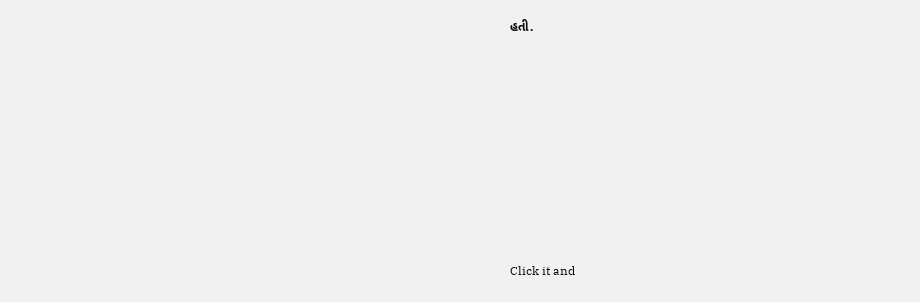હતી.












Click it and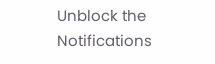Unblock the Notifications